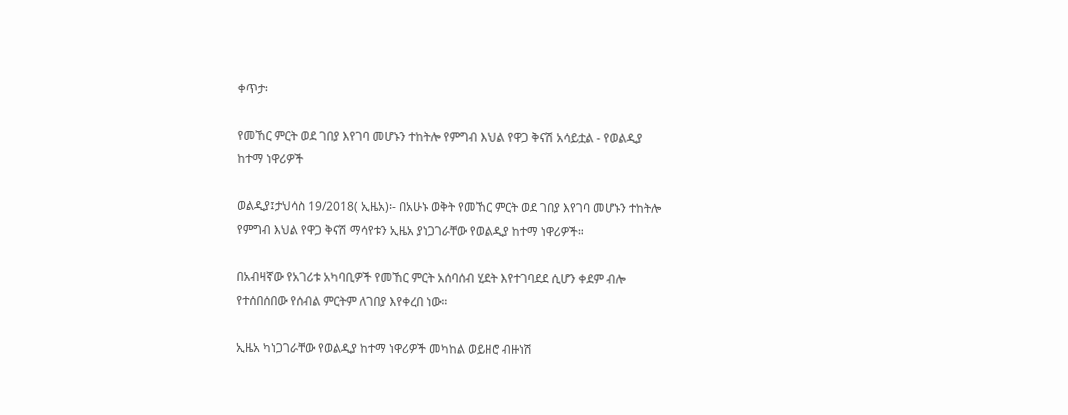ቀጥታ፡

የመኸር ምርት ወደ ገበያ እየገባ መሆኑን ተከትሎ የምግብ እህል የዋጋ ቅናሽ አሳይቷል - የወልዲያ ከተማ ነዋሪዎች

ወልዲያ፤ታህሳስ 19/2018( ኢዜአ)፡- በአሁኑ ወቅት የመኸር ምርት ወደ ገበያ እየገባ መሆኑን ተከትሎ የምግብ እህል የዋጋ ቅናሽ ማሳየቱን ኢዜአ ያነጋገራቸው የወልዲያ ከተማ ነዋሪዎች።

በአብዛኛው የአገሪቱ አካባቢዎች የመኸር ምርት አሰባሰብ ሂደት እየተገባደደ ሲሆን ቀደም ብሎ የተሰበሰበው የሰብል ምርትም ለገበያ እየቀረበ ነው።

ኢዜአ ካነጋገራቸው የወልዲያ ከተማ ነዋሪዎች መካከል ወይዘሮ ብዙነሽ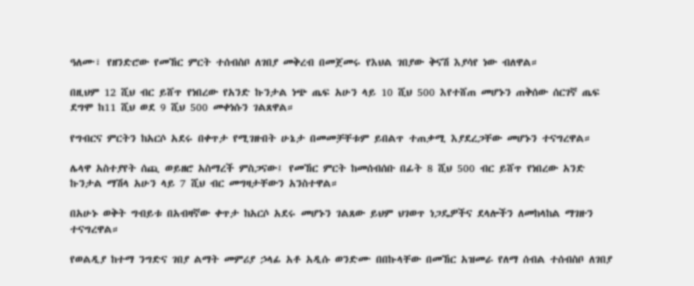ዓለሙ፣ የዘንድሮው የመኸር ምርት ተሰብስቦ ለገበያ መቅረብ በመጀመሩ የእህል ገበያው ቅናሽ እያሳየ ነው ብለዋል።

በዚህም 12 ሺህ ብር ይሸጥ የነበረው የአንድ ኩንታል ነጭ ጤፍ አሁን ላይ 10 ሺህ 500 እየተሸጠ መሆኑን ጠቅሰው ሰርገኛ ጤፍ ደግሞ ከ11 ሺህ ወደ 9 ሺህ 500 መቀነሱን ገልጸዋል።

የግብርና ምርትን ከአርሶ አደሩ በቀጥታ የሚገዙበት ሁኔታ በመመቻቸቱም ይበልጥ ተጠቃሚ እያደረጋቸው መሆኑን ተናግረዋል።

ሌላዋ አስተያየት ሰጪ ወይዘሮ አስማረች ምስጋናው፤ የመኸር ምርት ከመሰብሰቡ በፊት 8 ሺህ 500 ብር ይሸጥ የነበረው አንድ ኩንታል ማሽላ አሁን ላይ 7 ሺህ ብር መግዛታቸውን አንስተዋል።

በአሁኑ ወቅት ግብይቱ በአብዛኛው ቀጥታ ከአርሶ አደሩ መሆኑን ገልጸው ይህም ህገወጥ ነጋዴዎችና ደላሎችን ለመከላከል ማገዙን ተናግረዋል።

የወልዲያ ከተማ ንግድና ገበያ ልማት መምሪያ ኃላፊ አቶ አዲሱ ወንድሙ በበኩላቸው በመኸር አዝመራ የለማ ሰብል ተሰብስቦ ለገበያ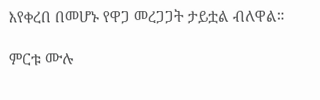እየቀረበ በመሆኑ የዋጋ መረጋጋት ታይቷል ብለዋል።

ምርቱ ሙሉ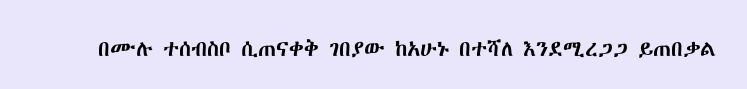በሙሉ ተሰብስቦ ሲጠናቀቅ ገበያው ከአሁኑ በተሻለ እንደሚረጋጋ ይጠበቃል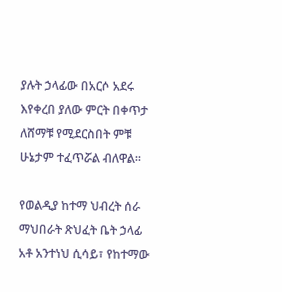ያሉት ኃላፊው በአርሶ አደሩ እየቀረበ ያለው ምርት በቀጥታ ለሸማቹ የሚደርስበት ምቹ ሁኔታም ተፈጥሯል ብለዋል።

የወልዲያ ከተማ ህብረት ሰራ ማህበራት ጽህፈት ቤት ኃላፊ አቶ አንተነህ ሲሳይ፣ የከተማው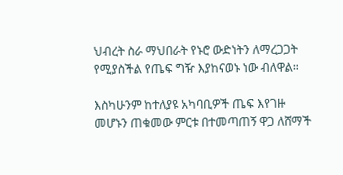ህብረት ስራ ማህበራት የኑሮ ውድነትን ለማረጋጋት የሚያስችል የጤፍ ግዥ እያከናወኑ ነው ብለዋል።

እስካሁንም ከተለያዩ አካባቢዎች ጤፍ እየገዙ መሆኑን ጠቁመው ምርቱ በተመጣጠኝ ዋጋ ለሸማች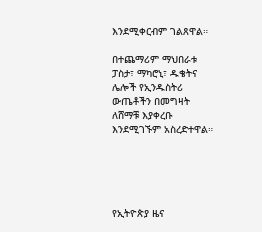እንደሚቀርብም ገልጸዋል።

በተጨማሪም ማህበራቱ ፓስታ፣ ማካሮኒ፣ ዱቄትና ሌሎች የኢንዱስትሪ ውጤቶችን በመግዛት ለሸማቹ እያቀረቡ እንደሚገኙም አስረድተዋል።





የኢትዮጵያ ዜና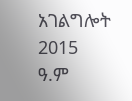አገልግሎት
2015
ዓ.ም